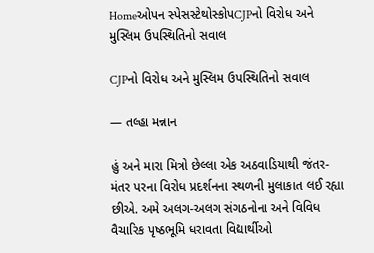Homeઓપન સ્પેસસ્ટેથોસ્કોપCJPનો વિરોધ અને મુસ્લિમ ઉપસ્થિતિનો સવાલ

CJPનો વિરોધ અને મુસ્લિમ ઉપસ્થિતિનો સવાલ

— તલ્હા મન્નાન

હું અને મારા મિત્રો છેલ્લા એક અઠવાડિયાથી જંતર-મંતર પરના વિરોધ પ્રદર્શનના સ્થળની મુલાકાત લઈ રહ્યા છીએ. અમે અલગ-અલગ સંગઠનોના અને વિવિધ વૈચારિક પૃષ્ઠભૂમિ ધરાવતા વિદ્યાર્થીઓ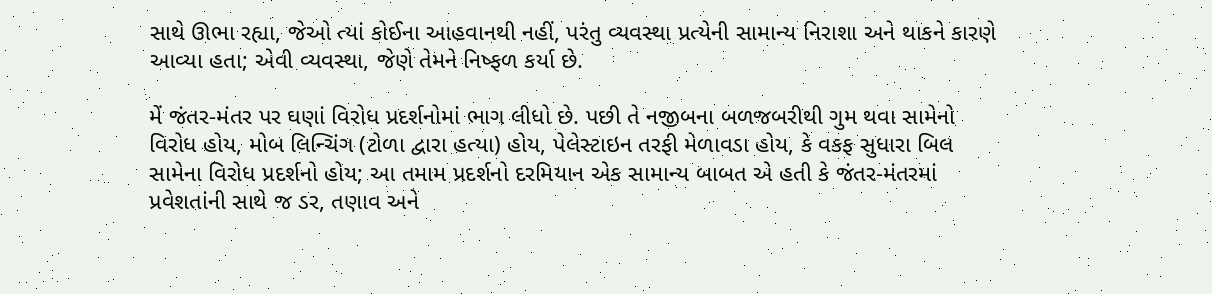સાથે ઊભા રહ્યા, જેઓ ત્યાં કોઈના આહવાનથી નહીં, પરંતુ વ્યવસ્થા પ્રત્યેની સામાન્ય નિરાશા અને થાકને કારણે આવ્યા હતા; એવી વ્યવસ્થા, જેણે તેમને નિષ્ફળ કર્યા છે.

મેં જંતર-મંતર પર ઘણાં વિરોધ પ્રદર્શનોમાં ભાગ લીધો છે. પછી તે નજીબના બળજબરીથી ગુમ થવા સામેનો વિરોધ હોય, મોબ લિન્ચિંગ (ટોળા દ્વારા હત્યા) હોય, પેલેસ્ટાઇન તરફી મેળાવડા હોય, કે વકફ સુધારા બિલ સામેના વિરોધ પ્રદર્શનો હોય; આ તમામ પ્રદર્શનો દરમિયાન એક સામાન્ય બાબત એ હતી કે જંતર-મંતરમાં પ્રવેશતાંની સાથે જ ડર, તણાવ અને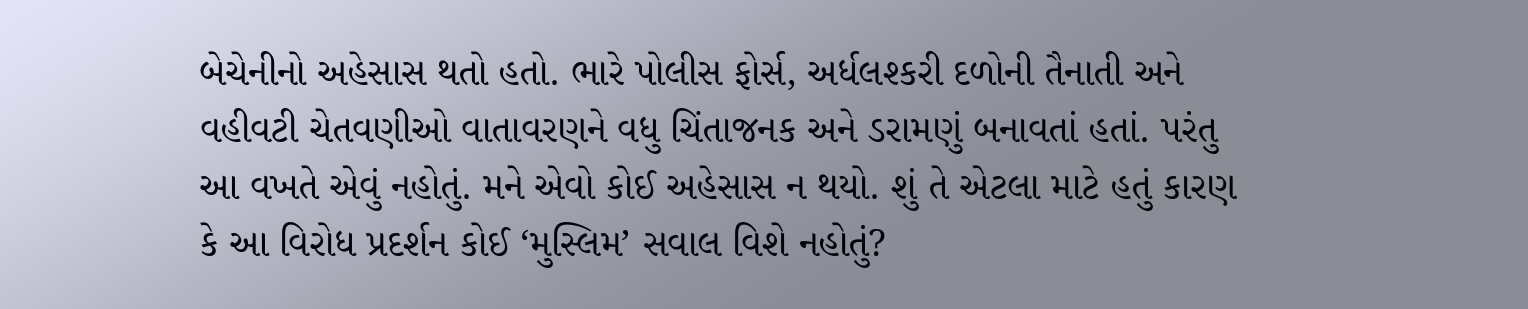બેચેનીનો અહેસાસ થતો હતો. ભારે પોલીસ ફોર્સ, અર્ધલશ્કરી દળોની તૈનાતી અને વહીવટી ચેતવણીઓ વાતાવરણને વધુ ચિંતાજનક અને ડરામણું બનાવતાં હતાં. પરંતુ આ વખતે એવું નહોતું. મને એવો કોઈ અહેસાસ ન થયો. શું તે એટલા માટે હતું કારણ કે આ વિરોધ પ્રદર્શન કોઈ ‘મુસ્લિમ’ સવાલ વિશે નહોતું?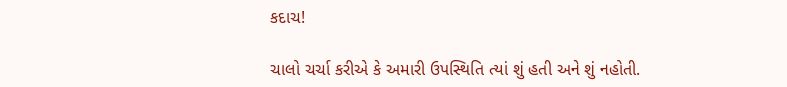કદાચ!

ચાલો ચર્ચા કરીએ કે અમારી ઉપસ્થિતિ ત્યાં શું હતી અને શું નહોતી.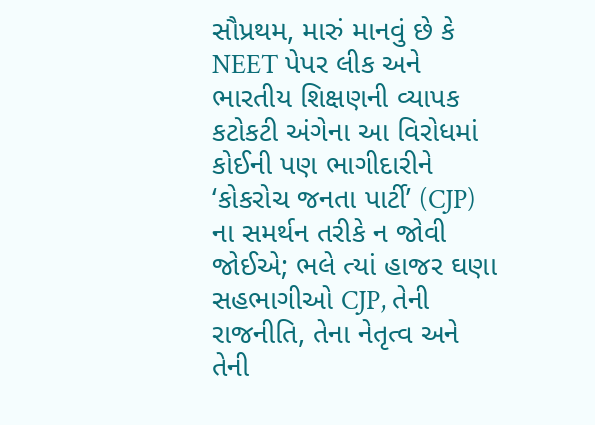સૌપ્રથમ, મારું માનવું છે કે NEET પેપર લીક અને ભારતીય શિક્ષણની વ્યાપક કટોકટી અંગેના આ વિરોધમાં કોઈની પણ ભાગીદારીને ‘કોકરોચ જનતા પાર્ટી’ (CJP) ના સમર્થન તરીકે ન જોવી જોઈએ; ભલે ત્યાં હાજર ઘણા સહભાગીઓ CJP, તેની રાજનીતિ, તેના નેતૃત્વ અને તેની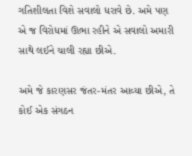ગતિશીલતા વિશે સવાલો ધરાવે છે. અમે પણ એ જ વિરોધમાં ઊભા રહીને એ સવાલો અમારી સાથે લઈને ચાલી રહ્યા છીએ.

અમે જે કારણસર જંતર-મંતર આવ્યા છીએ, તે કોઈ એક સંગઠન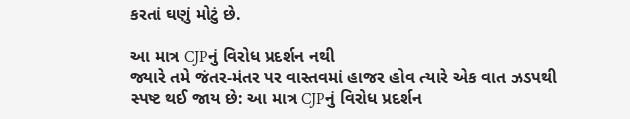કરતાં ઘણું મોટું છે.

આ માત્ર CJPનું વિરોધ પ્રદર્શન નથી
જ્યારે તમે જંતર-મંતર પર વાસ્તવમાં હાજર હોવ ત્યારે એક વાત ઝડપથી સ્પષ્ટ થઈ જાય છે: આ માત્ર CJPનું વિરોધ પ્રદર્શન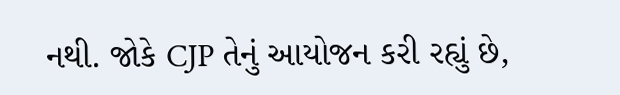નથી. જોકે CJP તેનું આયોજન કરી રહ્યું છે,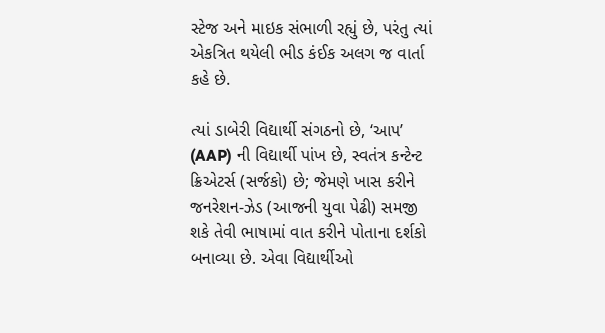સ્ટેજ અને માઇક સંભાળી રહ્યું છે, પરંતુ ત્યાં એકત્રિત થયેલી ભીડ કંઈક અલગ જ વાર્તા કહે છે.

ત્યાં ડાબેરી વિદ્યાર્થી સંગઠનો છે, ‘આપ’ (AAP) ની વિદ્યાર્થી પાંખ છે, સ્વતંત્ર કન્ટેન્ટ ક્રિએટર્સ (સર્જકો) છે; જેમણે ખાસ કરીને જનરેશન-ઝેડ (આજની યુવા પેઢી) સમજી શકે તેવી ભાષામાં વાત કરીને પોતાના દર્શકો બનાવ્યા છે. એવા વિદ્યાર્થીઓ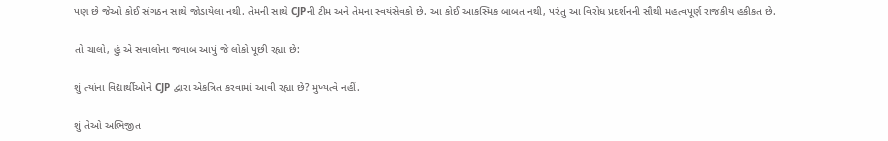પણ છે જેઓ કોઈ સંગઠન સાથે જોડાયેલા નથી. તેમની સાથે CJPની ટીમ અને તેમના સ્વયંસેવકો છે. આ કોઈ આકસ્મિક બાબત નથી, પરંતુ આ વિરોધ પ્રદર્શનની સૌથી મહત્વપૂર્ણ રાજકીય હકીકત છે.

તો ચાલો, હું એ સવાલોના જવાબ આપું જે લોકો પૂછી રહ્યા છે:

શું ત્યાંના વિદ્યાર્થીઓને CJP દ્વારા એકત્રિત કરવામાં આવી રહ્યા છે? મુખ્યત્વે નહીં.

શું તેઓ અભિજીત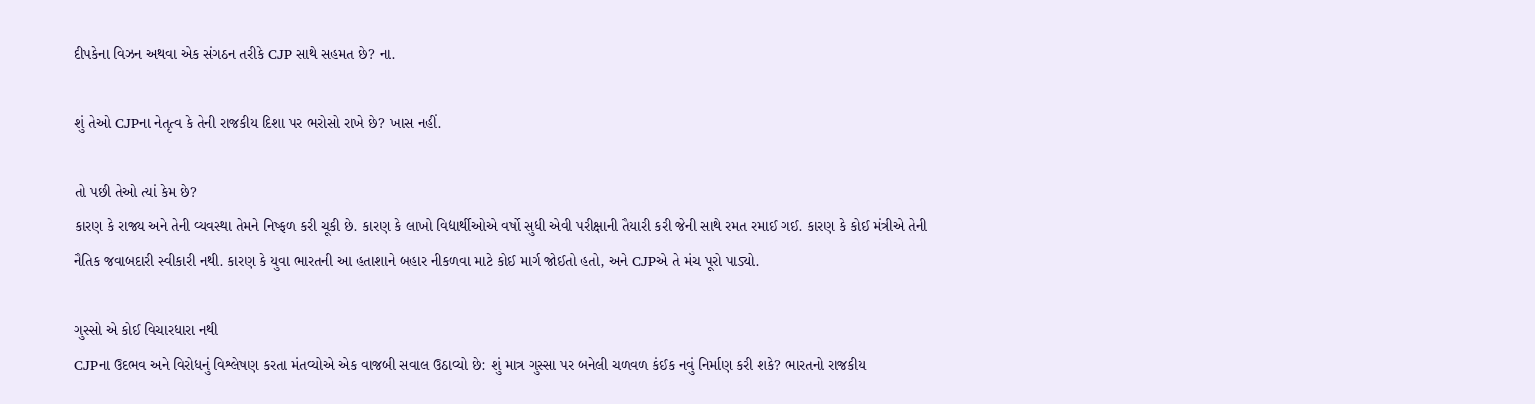દીપકેના વિઝન અથવા એક સંગઠન તરીકે CJP સાથે સહમત છે? ના.

શું તેઓ CJPના નેતૃત્વ કે તેની રાજકીય દિશા પર ભરોસો રાખે છે? ખાસ નહીં.

તો પછી તેઓ ત્યાં કેમ છે?
કારણ કે રાજ્ય અને તેની વ્યવસ્થા તેમને નિષ્ફળ કરી ચૂકી છે. કારણ કે લાખો વિદ્યાર્થીઓએ વર્ષો સુધી એવી પરીક્ષાની તૈયારી કરી જેની સાથે રમત રમાઈ ગઈ. કારણ કે કોઈ મંત્રીએ તેની નૈતિક જવાબદારી સ્વીકારી નથી. કારણ કે યુવા ભારતની આ હતાશાને બહાર નીકળવા માટે કોઈ માર્ગ જોઈતો હતો, અને CJPએ તે મંચ પૂરો પાડ્યો.

ગુસ્સો એ કોઈ વિચારધારા નથી
CJPના ઉદભવ અને વિરોધનું વિશ્લેષણ કરતા મંતવ્યોએ એક વાજબી સવાલ ઉઠાવ્યો છે: શું માત્ર ગુસ્સા પર બનેલી ચળવળ કંઈક નવું નિર્માણ કરી શકે? ભારતનો રાજકીય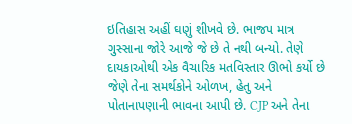ઇતિહાસ અહીં ઘણું શીખવે છે. ભાજપ માત્ર ગુસ્સાના જોરે આજે જે છે તે નથી બન્યો. તેણે દાયકાઓથી એક વૈચારિક મતવિસ્તાર ઊભો કર્યો છે જેણે તેના સમર્થકોને ઓળખ, હેતુ અને પોતાનાપણાની ભાવના આપી છે. CJP અને તેના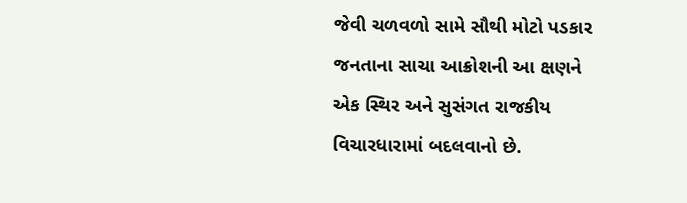જેવી ચળવળો સામે સૌથી મોટો પડકાર જનતાના સાચા આક્રોશની આ ક્ષણને એક સ્થિર અને સુસંગત રાજકીય વિચારધારામાં બદલવાનો છે.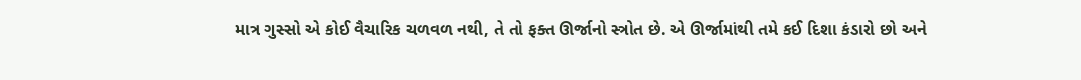માત્ર ગુસ્સો એ કોઈ વૈચારિક ચળવળ નથી, તે તો ફક્ત ઊર્જાનો સ્ત્રોત છે. એ ઊર્જામાંથી તમે કઈ દિશા કંડારો છો અને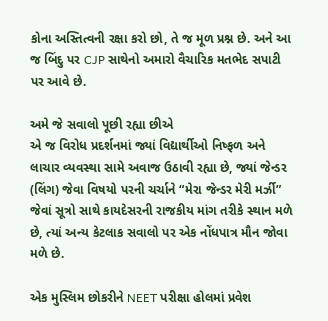કોના અસ્તિત્વની રક્ષા કરો છો, તે જ મૂળ પ્રશ્ન છે. અને આ જ બિંદુ પર CJP સાથેનો અમારો વૈચારિક મતભેદ સપાટી પર આવે છે.

અમે જે સવાલો પૂછી રહ્યા છીએ
એ જ વિરોધ પ્રદર્શનમાં જ્યાં વિદ્યાર્થીઓ નિષ્ફળ અને લાચાર વ્યવસ્થા સામે અવાજ ઉઠાવી રહ્યા છે, જ્યાં જેન્ડર (લિંગ) જેવા વિષયો પરની ચર્ચાને “મેરા જેન્ડર મેરી મર્ઝી” જેવાં સૂત્રો સાથે કાયદેસરની રાજકીય માંગ તરીકે સ્થાન મળે છે, ત્યાં અન્ય કેટલાક સવાલો પર એક નોંધપાત્ર મૌન જોવા મળે છે.

એક મુસ્લિમ છોકરીને NEET પરીક્ષા હોલમાં પ્રવેશ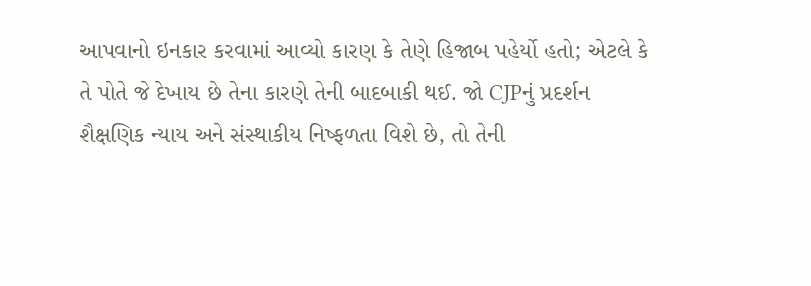આપવાનો ઇનકાર કરવામાં આવ્યો કારણ કે તેણે હિજાબ પહેર્યો હતો; એટલે કે તે પોતે જે દેખાય છે તેના કારણે તેની બાદબાકી થઈ. જો CJPનું પ્રદર્શન શૈક્ષણિક ન્યાય અને સંસ્થાકીય નિષ્ફળતા વિશે છે, તો તેની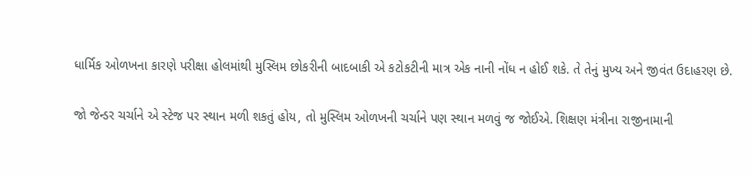ધાર્મિક ઓળખના કારણે પરીક્ષા હોલમાંથી મુસ્લિમ છોકરીની બાદબાકી એ કટોકટીની માત્ર એક નાની નોંધ ન હોઈ શકે. તે તેનું મુખ્ય અને જીવંત ઉદાહરણ છે.

જો જેન્ડર ચર્ચાને એ સ્ટેજ પર સ્થાન મળી શકતું હોય, તો મુસ્લિમ ઓળખની ચર્ચાને પણ સ્થાન મળવું જ જોઈએ. શિક્ષણ મંત્રીના રાજીનામાની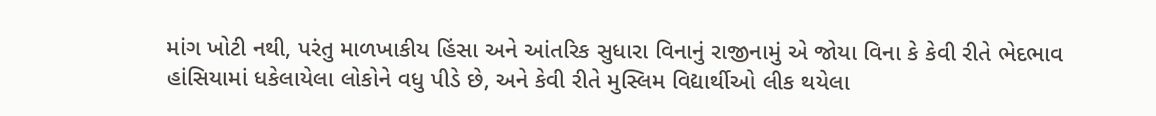માંગ ખોટી નથી, પરંતુ માળખાકીય હિંસા અને આંતરિક સુધારા વિનાનું રાજીનામું એ જોયા વિના કે કેવી રીતે ભેદભાવ હાંસિયામાં ધકેલાયેલા લોકોને વધુ પીડે છે, અને કેવી રીતે મુસ્લિમ વિદ્યાર્થીઓ લીક થયેલા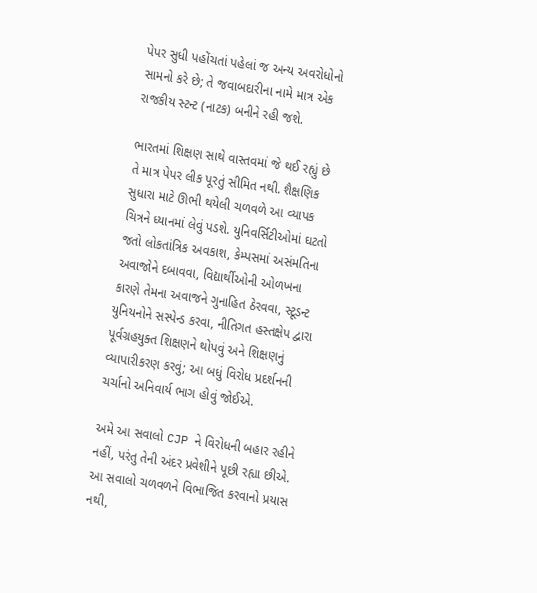પેપર સુધી પહોંચતાં પહેલાં જ અન્ય અવરોધોનો સામનો કરે છે; તે જવાબદારીના નામે માત્ર એક રાજકીય સ્ટન્ટ (નાટક) બનીને રહી જશે.

ભારતમાં શિક્ષણ સાથે વાસ્તવમાં જે થઈ રહ્યું છે તે માત્ર પેપર લીક પૂરતું સીમિત નથી. શૈક્ષણિક સુધારા માટે ઊભી થયેલી ચળવળે આ વ્યાપક ચિત્રને ધ્યાનમાં લેવું પડશે. યુનિવર્સિટીઓમાં ઘટતો જતો લોકતાંત્રિક અવકાશ, કેમ્પસમાં અસંમતિના અવાજોને દબાવવા, વિદ્યાર્થીઓની ઓળખના કારણે તેમના અવાજને ગુનાહિત ઠેરવવા, સ્ટૂડન્ટ યુનિયનોને સસ્પેન્ડ કરવા, નીતિગત હસ્તક્ષેપ દ્વારા પૂર્વગ્રહયુક્ત શિક્ષણને થોપવું અને શિક્ષણનું વ્યાપારીકરણ કરવું; આ બધું વિરોધ પ્રદર્શનની ચર્ચાનો અનિવાર્ય ભાગ હોવું જોઈએ.

અમે આ સવાલો CJP ને વિરોધની બહાર રહીને નહીં, પરંતુ તેની અંદર પ્રવેશીને પૂછી રહ્યા છીએ. આ સવાલો ચળવળને વિભાજિત કરવાનો પ્રયાસ નથી,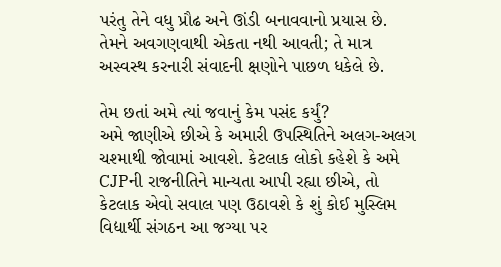પરંતુ તેને વધુ પ્રૌઢ અને ઊંડી બનાવવાનો પ્રયાસ છે. તેમને અવગણવાથી એકતા નથી આવતી; તે માત્ર અસ્વસ્થ કરનારી સંવાદની ક્ષણોને પાછળ ધકેલે છે.

તેમ છતાં અમે ત્યાં જવાનું કેમ પસંદ કર્યું?
અમે જાણીએ છીએ કે અમારી ઉપસ્થિતિને અલગ-અલગ ચશ્માથી જોવામાં આવશે. કેટલાક લોકો કહેશે કે અમે CJPની રાજનીતિને માન્યતા આપી રહ્યા છીએ, તો કેટલાક એવો સવાલ પણ ઉઠાવશે કે શું કોઈ મુસ્લિમ વિદ્યાર્થી સંગઠન આ જગ્યા પર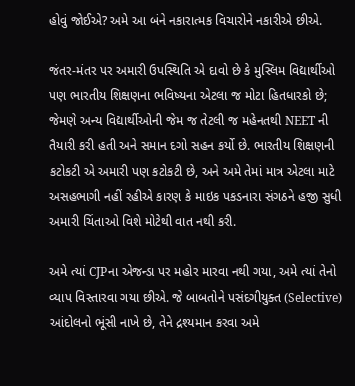હોવું જોઈએ? અમે આ બંને નકારાત્મક વિચારોને નકારીએ છીએ.

જંતર-મંતર પર અમારી ઉપસ્થિતિ એ દાવો છે કે મુસ્લિમ વિદ્યાર્થીઓ પણ ભારતીય શિક્ષણના ભવિષ્યના એટલા જ મોટા હિતધારકો છે; જેમણે અન્ય વિદ્યાર્થીઓની જેમ જ તેટલી જ મહેનતથી NEET ની તૈયારી કરી હતી અને સમાન દગો સહન કર્યો છે. ભારતીય શિક્ષણની કટોકટી એ અમારી પણ કટોકટી છે, અને અમે તેમાં માત્ર એટલા માટે અસહભાગી નહીં રહીએ કારણ કે માઇક પકડનારા સંગઠને હજી સુધી અમારી ચિંતાઓ વિશે મોટેથી વાત નથી કરી.

અમે ત્યાં CJPના એજન્ડા પર મહોર મારવા નથી ગયા, અમે ત્યાં તેનો વ્યાપ વિસ્તારવા ગયા છીએ. જે બાબતોને પસંદગીયુક્ત (Selective) આંદોલનો ભૂંસી નાખે છે, તેને દ્રશ્યમાન કરવા અમે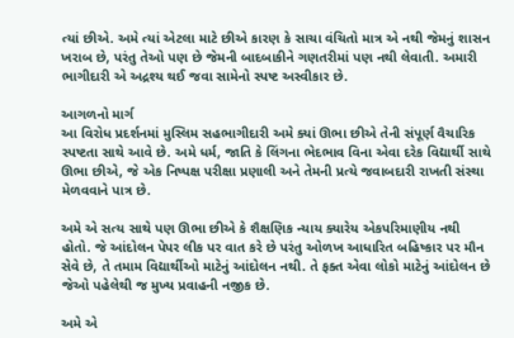ત્યાં છીએ. અમે ત્યાં એટલા માટે છીએ કારણ કે સાચા વંચિતો માત્ર એ નથી જેમનું શાસન ખરાબ છે, પરંતુ તેઓ પણ છે જેમની બાદબાકીને ગણતરીમાં પણ નથી લેવાતી. અમારી ભાગીદારી એ અદ્રશ્ય થઈ જવા સામેનો સ્પષ્ટ અસ્વીકાર છે.

આગળનો માર્ગ
આ વિરોધ પ્રદર્શનમાં મુસ્લિમ સહભાગીદારી અમે ક્યાં ઊભા છીએ તેની સંપૂર્ણ વૈચારિક સ્પષ્ટતા સાથે આવે છે. અમે ધર્મ, જાતિ કે લિંગના ભેદભાવ વિના એવા દરેક વિદ્યાર્થી સાથે ઊભા છીએ, જે એક નિષ્પક્ષ પરીક્ષા પ્રણાલી અને તેમની પ્રત્યે જવાબદારી રાખતી સંસ્થા મેળવવાને પાત્ર છે.

અમે એ સત્ય સાથે પણ ઊભા છીએ કે શૈક્ષણિક ન્યાય ક્યારેય એકપરિમાણીય નથી હોતો. જે આંદોલન પેપર લીક પર વાત કરે છે પરંતુ ઓળખ આધારિત બહિષ્કાર પર મૌન સેવે છે, તે તમામ વિદ્યાર્થીઓ માટેનું આંદોલન નથી. તે ફક્ત એવા લોકો માટેનું આંદોલન છે જેઓ પહેલેથી જ મુખ્ય પ્રવાહની નજીક છે.

અમે એ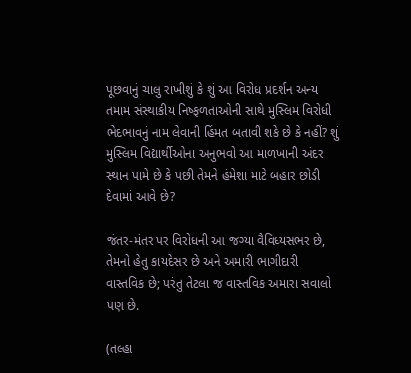પૂછવાનું ચાલુ રાખીશું કે શું આ વિરોધ પ્રદર્શન અન્ય તમામ સંસ્થાકીય નિષ્ફળતાઓની સાથે મુસ્લિમ વિરોધી ભેદભાવનું નામ લેવાની હિંમત બતાવી શકે છે કે નહીં? શું મુસ્લિમ વિદ્યાર્થીઓના અનુભવો આ માળખાની અંદર સ્થાન પામે છે કે પછી તેમને હંમેશા માટે બહાર છોડી દેવામાં આવે છે?

જંતર-મંતર પર વિરોધની આ જગ્યા વૈવિધ્યસભર છે, તેમનો હેતુ કાયદેસર છે અને અમારી ભાગીદારી વાસ્તવિક છે; પરંતુ તેટલા જ વાસ્તવિક અમારા સવાલો પણ છે.

(તલ્હા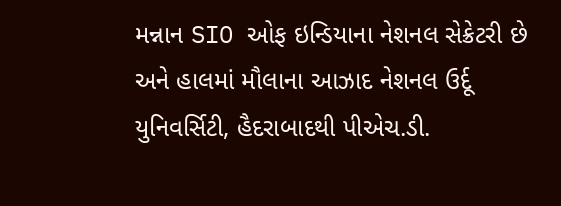મન્નાન SIO ઓફ ઇન્ડિયાના નેશનલ સેક્રેટરી છે અને હાલમાં મૌલાના આઝાદ નેશનલ ઉર્દૂ યુનિવર્સિટી, હૈદરાબાદથી પીએચ.ડી.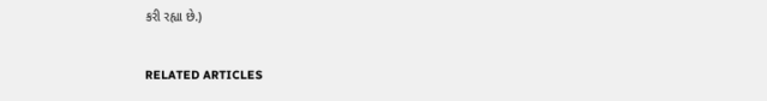કરી રહ્યા છે.)


RELATED ARTICLES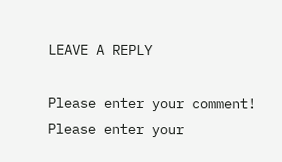LEAVE A REPLY

Please enter your comment!
Please enter your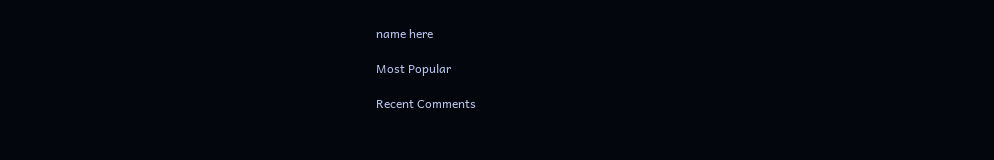name here

Most Popular

Recent Comments